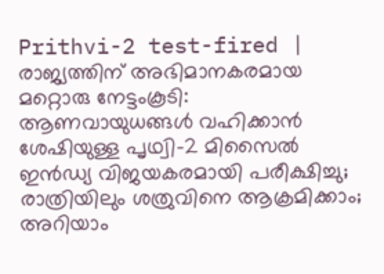Prithvi-2 test-fired | രാജ്യത്തിന് അഭിമാനകരമായ മറ്റൊരു നേട്ടംകൂടി: ആണവായുധങ്ങള്‍ വഹിക്കാന്‍ ശേഷിയുള്ള പൃഥ്വി-2 മിസൈല്‍ ഇന്‍ഡ്യ വിജയകരമായി പരീക്ഷിച്ചു; രാത്രിയിലും ശത്രുവിനെ ആക്രമിക്കാം; അറിയാം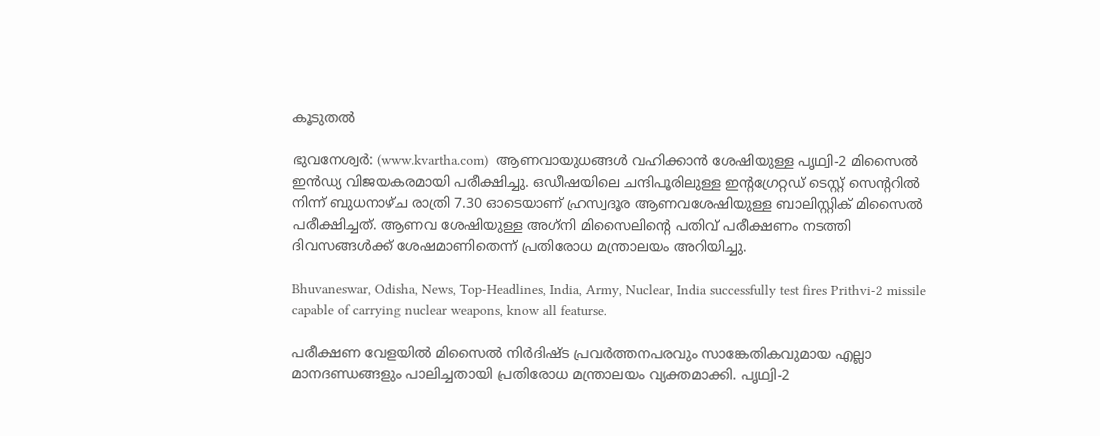കൂടുതൽ

ഭുവനേശ്വര്‍: (www.kvartha.com)  ആണവായുധങ്ങള്‍ വഹിക്കാന്‍ ശേഷിയുള്ള പൃഥ്വി-2 മിസൈല്‍ ഇന്‍ഡ്യ വിജയകരമായി പരീക്ഷിച്ചു. ഒഡീഷയിലെ ചന്ദിപൂരിലുള്ള ഇന്റഗ്രേറ്റഡ് ടെസ്റ്റ് സെന്ററില്‍ നിന്ന് ബുധനാഴ്ച രാത്രി 7.30 ഓടെയാണ് ഹ്രസ്വദൂര ആണവശേഷിയുള്ള ബാലിസ്റ്റിക് മിസൈല്‍ പരീക്ഷിച്ചത്. ആണവ ശേഷിയുള്ള അഗ്‌നി മിസൈലിന്റെ പതിവ് പരീക്ഷണം നടത്തി ദിവസങ്ങള്‍ക്ക് ശേഷമാണിതെന്ന് പ്രതിരോധ മന്ത്രാലയം അറിയിച്ചു.

Bhuvaneswar, Odisha, News, Top-Headlines, India, Army, Nuclear, India successfully test fires Prithvi-2 missile capable of carrying nuclear weapons, know all featurse.

പരീക്ഷണ വേളയില്‍ മിസൈല്‍ നിര്‍ദിഷ്ട പ്രവര്‍ത്തനപരവും സാങ്കേതികവുമായ എല്ലാ മാനദണ്ഡങ്ങളും പാലിച്ചതായി പ്രതിരോധ മന്ത്രാലയം വ്യക്തമാക്കി. പൃഥ്വി-2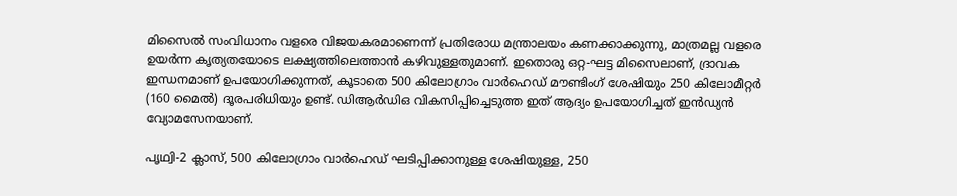മിസൈല്‍ സംവിധാനം വളരെ വിജയകരമാണെന്ന് പ്രതിരോധ മന്ത്രാലയം കണക്കാക്കുന്നു, മാത്രമല്ല വളരെ ഉയര്‍ന്ന കൃത്യതയോടെ ലക്ഷ്യത്തിലെത്താന്‍ കഴിവുള്ളതുമാണ്. ഇതൊരു ഒറ്റ-ഘട്ട മിസൈലാണ്, ദ്രാവക ഇന്ധനമാണ് ഉപയോഗിക്കുന്നത്, കൂടാതെ 500 കിലോഗ്രാം വാര്‍ഹെഡ് മൗണ്ടിംഗ് ശേഷിയും 250 കിലോമീറ്റര്‍ (160 മൈല്‍) ദൂരപരിധിയും ഉണ്ട്. ഡിആര്‍ഡിഒ വികസിപ്പിച്ചെടുത്ത ഇത് ആദ്യം ഉപയോഗിച്ചത് ഇന്‍ഡ്യന്‍ വ്യോമസേനയാണ്.

പൃഥ്വി-2 ക്ലാസ്, 500 കിലോഗ്രാം വാര്‍ഹെഡ് ഘടിപ്പിക്കാനുള്ള ശേഷിയുള്ള, 250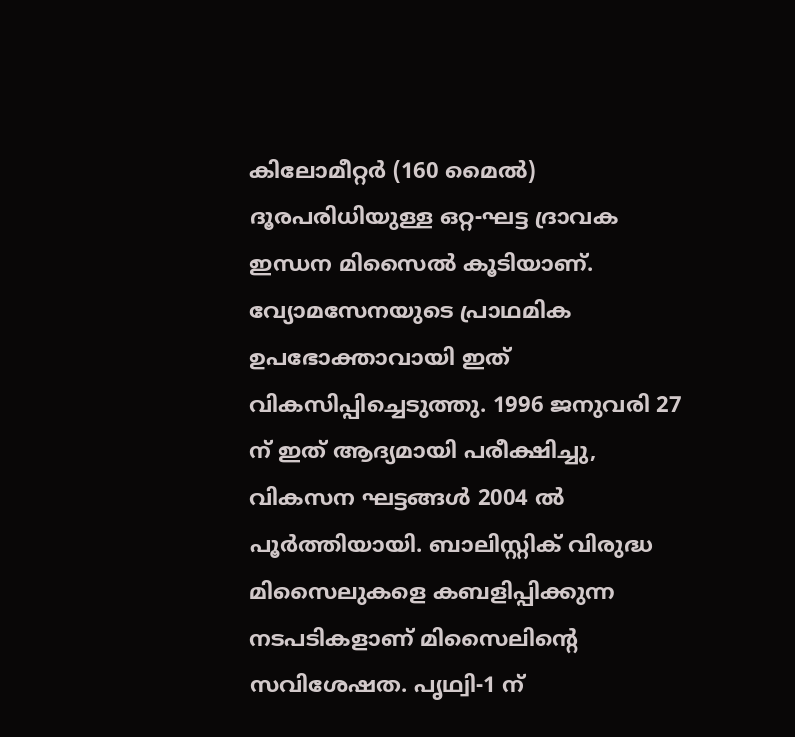കിലോമീറ്റര്‍ (160 മൈല്‍) ദൂരപരിധിയുള്ള ഒറ്റ-ഘട്ട ദ്രാവക ഇന്ധന മിസൈല്‍ കൂടിയാണ്. വ്യോമസേനയുടെ പ്രാഥമിക ഉപഭോക്താവായി ഇത് വികസിപ്പിച്ചെടുത്തു. 1996 ജനുവരി 27 ന് ഇത് ആദ്യമായി പരീക്ഷിച്ചു, വികസന ഘട്ടങ്ങള്‍ 2004 ല്‍ പൂര്‍ത്തിയായി. ബാലിസ്റ്റിക് വിരുദ്ധ മിസൈലുകളെ കബളിപ്പിക്കുന്ന നടപടികളാണ് മിസൈലിന്റെ സവിശേഷത. പൃഥ്വി-1 ന്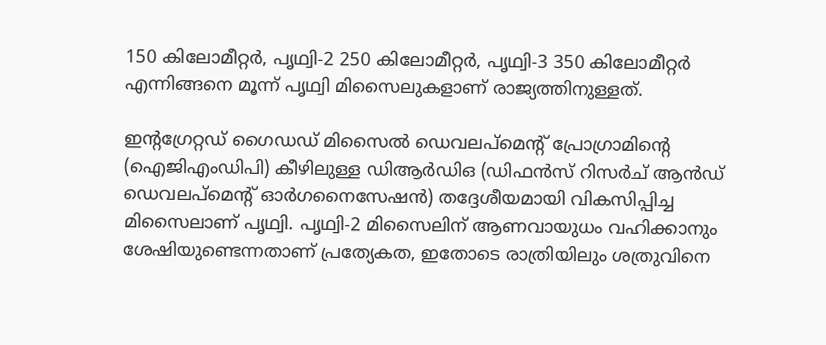150 കിലോമീറ്റര്‍, പൃഥ്വി-2 250 കിലോമീറ്റര്‍, പൃഥ്വി-3 350 കിലോമീറ്റര്‍ എന്നിങ്ങനെ മൂന്ന് പൃഥ്വി മിസൈലുകളാണ് രാജ്യത്തിനുള്ളത്.

ഇന്റഗ്രേറ്റഡ് ഗൈഡഡ് മിസൈല്‍ ഡെവലപ്മെന്റ് പ്രോഗ്രാമിന്റെ (ഐജിഎംഡിപി) കീഴിലുള്ള ഡിആര്‍ഡിഒ (ഡിഫന്‍സ് റിസര്‍ച് ആന്‍ഡ് ഡെവലപ്മെന്റ് ഓര്‍ഗനൈസേഷന്‍) തദ്ദേശീയമായി വികസിപ്പിച്ച മിസൈലാണ് പൃഥ്വി. പൃഥ്വി-2 മിസൈലിന് ആണവായുധം വഹിക്കാനും ശേഷിയുണ്ടെന്നതാണ് പ്രത്യേകത, ഇതോടെ രാത്രിയിലും ശത്രുവിനെ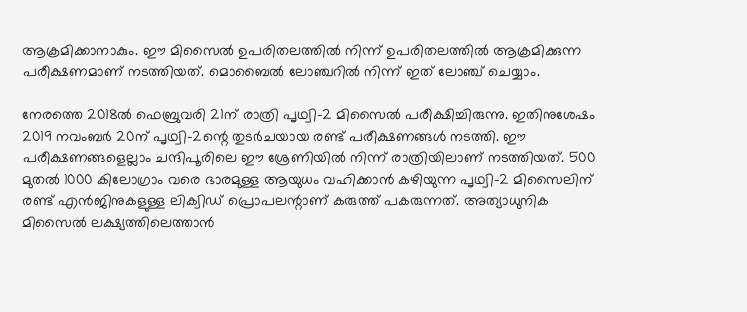ആക്രമിക്കാനാകും. ഈ മിസൈല്‍ ഉപരിതലത്തില്‍ നിന്ന് ഉപരിതലത്തില്‍ ആക്രമിക്കുന്ന പരീക്ഷണമാണ് നടത്തിയത്. മൊബൈല്‍ ലോഞ്ചറില്‍ നിന്ന് ഇത് ലോഞ്ച് ചെയ്യാം.

നേരത്തെ 2018ല്‍ ഫെബ്രുവരി 21ന് രാത്രി പൃഥ്വി-2 മിസൈല്‍ പരീക്ഷിച്ചിരുന്നു. ഇതിനുശേഷം 2019 നവംബര്‍ 20ന് പൃഥ്വി-2ന്റെ തുടര്‍ചയായ രണ്ട് പരീക്ഷണങ്ങള്‍ നടത്തി. ഈ പരീക്ഷണങ്ങളെല്ലാം ചന്ദിപൂരിലെ ഈ ശ്രേണിയില്‍ നിന്ന് രാത്രിയിലാണ് നടത്തിയത്. 500 മുതല്‍ 1000 കിലോഗ്രാം വരെ ഭാരമുള്ള ആയുധം വഹിക്കാന്‍ കഴിയുന്ന പൃഥ്വി-2 മിസൈലിന് രണ്ട് എന്‍ജിനുകളുള്ള ലിക്വിഡ് പ്രൊപലന്റാണ് കരുത്ത് പകരുന്നത്. അത്യാധുനിക മിസൈല്‍ ലക്ഷ്യത്തിലെത്താന്‍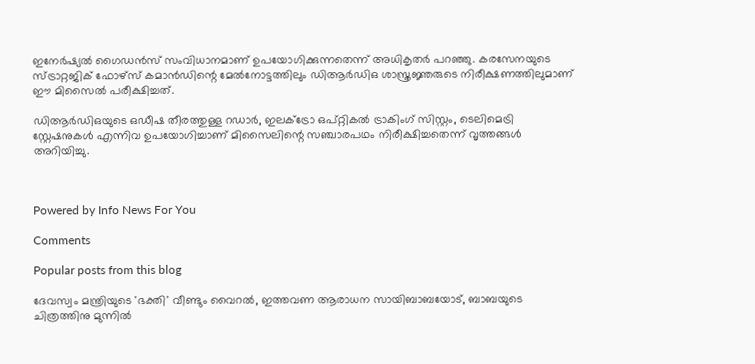ഇനേര്‍ഷ്യല്‍ ഗൈഡന്‍സ് സംവിധാനമാണ് ഉപയോഗിക്കുന്നതെന്ന് അധികൃതര്‍ പറഞ്ഞു. കരസേനയുടെ സ്ട്രാറ്റജിക് ഫോഴ്സ് കമാന്‍ഡിന്റെ മേല്‍നോട്ടത്തിലും ഡിആര്‍ഡിഒ ശാസ്ത്രജ്ഞരുടെ നിരീക്ഷണത്തിലുമാണ് ഈ മിസൈല്‍ പരീക്ഷിച്ചത്.

ഡിആര്‍ഡിഒയുടെ ഒഡീഷ തീരത്തുള്ള റഡാര്‍, ഇലക്ട്രോ ഒപ്റ്റികല്‍ ട്രാകിംഗ് സിസ്റ്റം, ടെലിമെട്രി സ്റ്റേഷനുകള്‍ എന്നിവ ഉപയോഗിച്ചാണ് മിസൈലിന്റെ സഞ്ചാരപഥം നിരീക്ഷിച്ചതെന്ന് വൃത്തങ്ങള്‍ അറിയിച്ചു.



Powered by Info News For You

Comments

Popular posts from this blog

ദേവസ്വം മന്ത്രിയുടെ 'ഭക്തി' വീണ്ടും വൈറല്‍, ഇത്തവണ ആരാധന സായിബാബയോട്, ബാബയുടെ ചിത്രത്തിനു മുന്നില്‍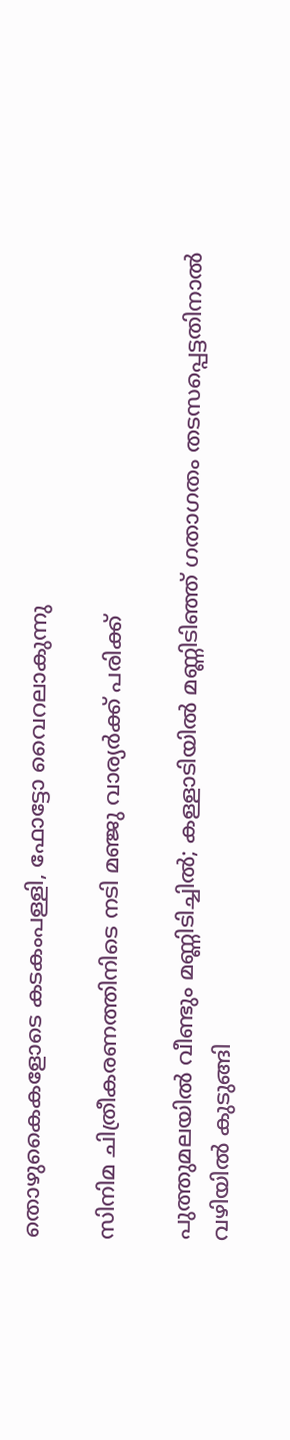തൊഴുകൈകളോടെ കടകംപള്ളി, ഫോട്ടോ വൈറലാകുന്നു

സിനിമ ചിത്രീകരണത്തിനിടെ നടി മഞ്ജു വാര്യര്‍ക്ക് പരിക്ക്

പുത്തുമലയില്‍ വീണ്ടും മണ്ണിടിച്ചില്‍; കള്ളാടിയില്‍ മണ്ണിടിഞ്ഞ് ഗതാഗതം തടസപ്പെട്ടതിനാല്‍ വഴിയില്‍ കുടുങ്ങി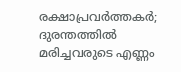രക്ഷാപ്രവര്‍ത്തകര്‍; ദുരന്തത്തില്‍ മരിച്ചവരുടെ എണ്ണം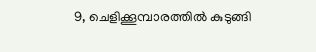9, ചെളിക്കൂമ്പാരത്തില്‍ കുടുങ്ങി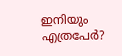ഇനിയും എത്രപേര്‍?